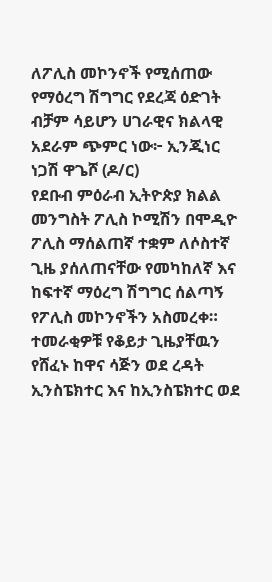ለፖሊስ መኮንኖች የሚሰጠው የማዕረግ ሽግግር የደረጃ ዕድገት ብቻም ሳይሆን ሀገራዊና ክልላዊ አደራም ጭምር ነው፦ ኢንጂነር ነጋሽ ዋጌሾ (ዶ/ር)
የደቡብ ምዕራብ ኢትዮጵያ ክልል መንግስት ፖሊስ ኮሚሽን በሞዲዮ ፖሊስ ማሰልጠኛ ተቋም ለሶስተኛ ጊዜ ያሰለጠናቸው የመካከለኛ እና ከፍተኛ ማዕረግ ሽግግር ሰልጣኝ የፖሊስ መኮንኖችን አስመረቀ። ተመራቂዎቹ የቆይታ ጊዜያቸዉን የሸፈኑ ከዋና ሳጅን ወደ ረዳት ኢንስፔክተር እና ከኢንስፔክተር ወደ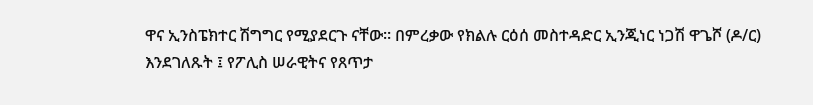ዋና ኢንስፔክተር ሽግግር የሚያደርጉ ናቸው። በምረቃው የክልሉ ርዕሰ መስተዳድር ኢንጂነር ነጋሽ ዋጌሾ (ዶ/ር) እንደገለጹት ፤ የፖሊስ ሠራዊትና የጸጥታ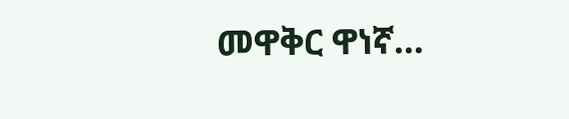መዋቅር ዋነኛ…